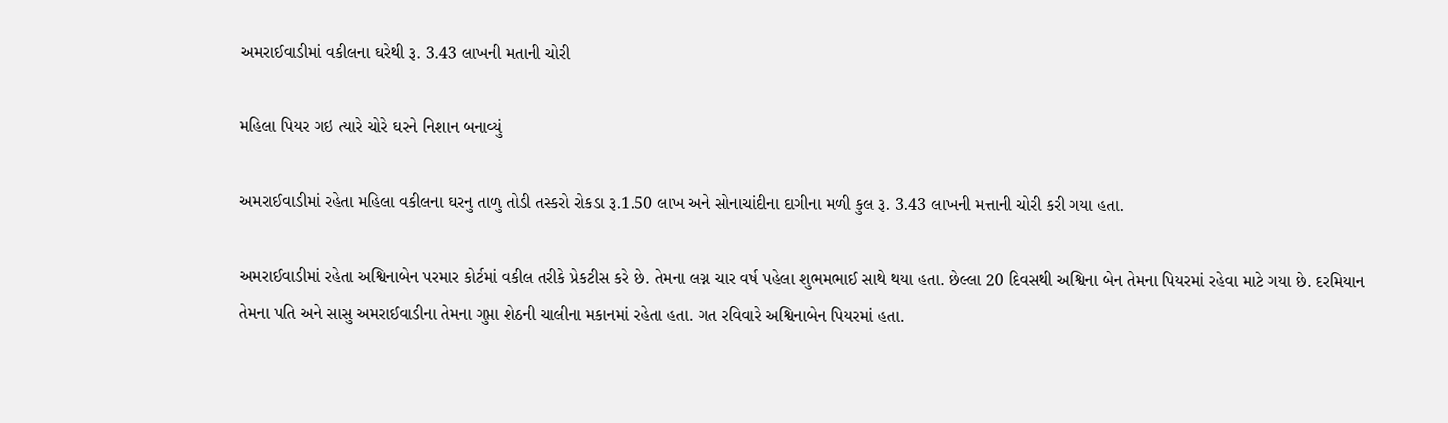અમરાઈવાડીમાં વકીલના ઘરેથી રૂ. 3.43 લાખની મતાની ચોરી

મહિલા પિયર ગઇ ત્યારે ચોરે ઘરને નિશાન બનાવ્યું

અમરાઈવાડીમાં રહેતા મહિલા વકીલના ઘરનુ તાળુ તોડી તસ્કરો રોકડા રૂ.1.50 લાખ અને સોનાચાંદીના દાગીના મળી કુલ રૂ. 3.43 લાખની મત્તાની ચોરી કરી ગયા હતા.

અમરાઈવાડીમાં રહેતા અશ્વિનાબેન પરમાર કોર્ટમાં વકીલ તરીકે પ્રેકટીસ કરે છે. તેમના લગ્ન ચાર વર્ષ પહેલા શુભમભાઈ સાથે થયા હતા. છેલ્લા 20 દિવસથી અશ્વિના બેન તેમના પિયરમાં રહેવા માટે ગયા છે. દરમિયાન તેમના પતિ અને સાસુ અમરાઈવાડીના તેમના ગુપ્તા શેઠની ચાલીના મકાનમાં રહેતા હતા. ગત રવિવારે અશ્વિનાબેન પિયરમાં હતા.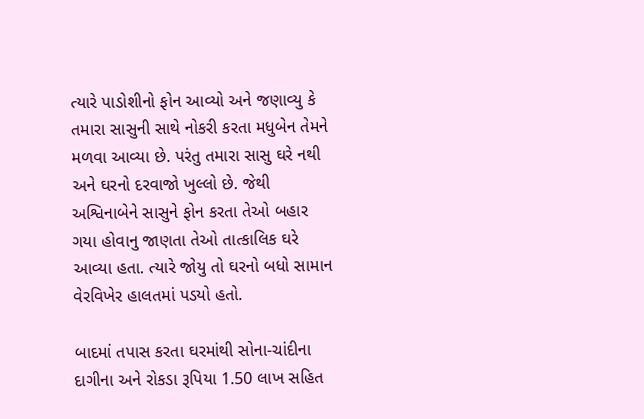ત્યારે પાડોશીનો ફોન આવ્યો અને જણાવ્યુ કે તમારા સાસુની સાથે નોકરી કરતા મધુબેન તેમને મળવા આવ્યા છે. પરંતુ તમારા સાસુ ઘરે નથી અને ઘરનો દરવાજો ખુલ્લો છે. જેથી અશ્વિનાબેને સાસુને ફોન કરતા તેઓ બહાર ગયા હોવાનુ જાણતા તેઓ તાત્કાલિક ઘરે આવ્યા હતા. ત્યારે જોયુ તો ઘરનો બધો સામાન વેરવિખેર હાલતમાં પડયો હતો.

બાદમાં તપાસ કરતા ઘરમાંથી સોના-ચાંદીના દાગીના અને રોકડા રૂપિયા 1.50 લાખ સહિત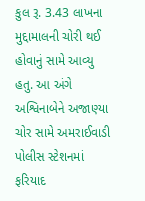કુલ રૂ. 3.43 લાખના મુદ્દામાલની ચોરી થઈ હોવાનું સામે આવ્યુ હતુ. આ અંગે અશ્વિનાબેને અજાણ્યા ચોર સામે અમરાઈવાડી પોલીસ સ્ટેશનમાં ફરિયાદ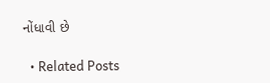નોંધાવી છે

  • Related Posts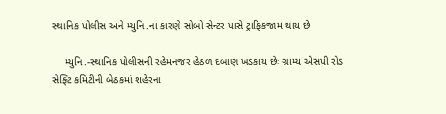સ્થાનિક પોલીસ અને મ્યુનિ.ના કારણે સોબો સેન્ટર પાસે ટ્રાફિકજામ થાય છે

    મ્યુનિ.-સ્થાનિક પોલીસની રહેમનજર હેઠળ દબાણ ખડકાય છેઃ ગ્રામ્ય એસપી રોડ સેફ્ટિ કમિટીની બેઠકમાં શહેરના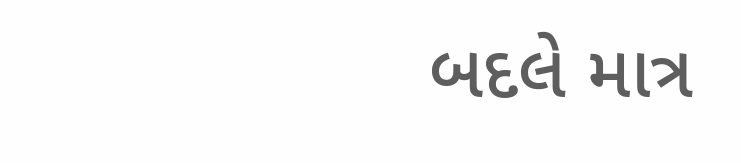બદલે માત્ર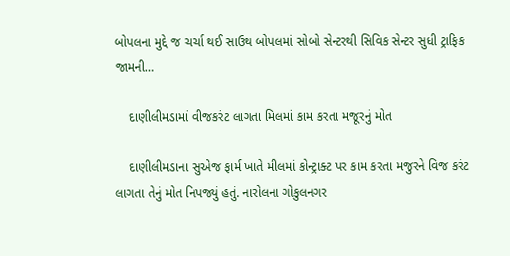બોપલના મુદ્દે જ ચર્ચા થઈ સાઉથ બોપલમાં સોબો સેન્ટરથી સિવિક સેન્ટર સુધી ટ્રાફિક જામની…

    દાણીલીમડામાં વીજકરંટ લાગતા મિલમાં કામ કરતા મજૂરનું મોત

    દાણીલીમડાના સુએજ ફાર્મ ખાતે મીલમાં કોન્ટ્રાક્ટ પર કામ કરતા મજુરને વિજ કરંટ લાગતા તેનું મોત નિપજ્યું હતું. નારોલના ગોકુલનગર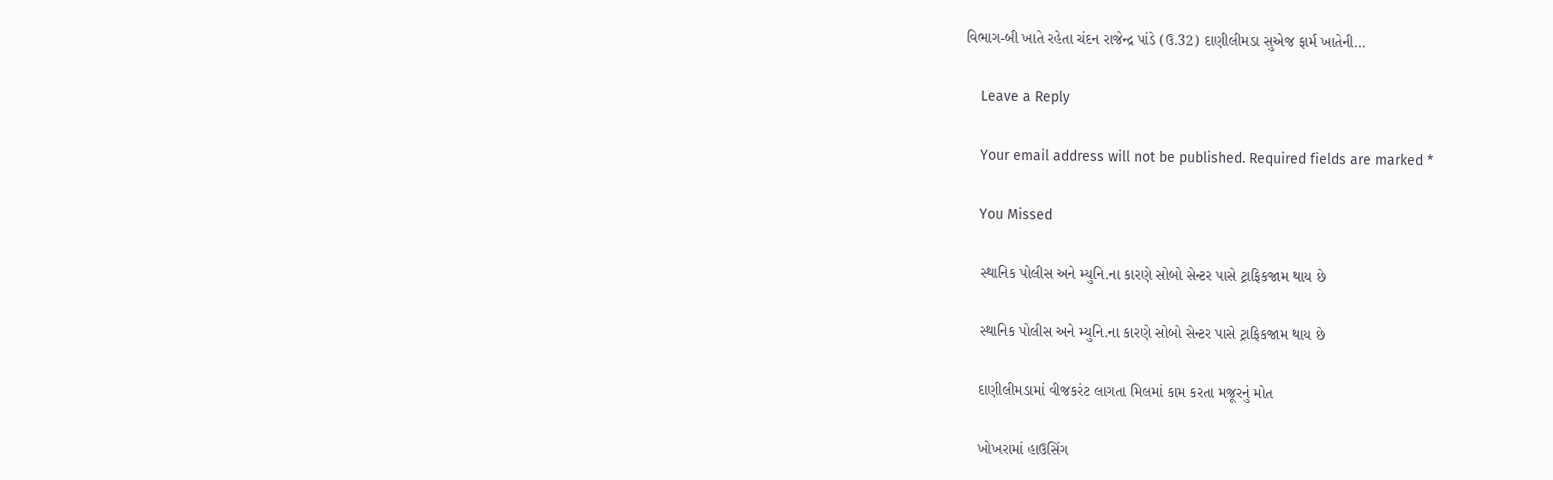વિભાગ-બી ખાતે રહેતા ચંદન રાજેન્દ્ર પાંડે (ઉ.32) દાણીલીમડા સુએજ ફાર્મ ખાતેની…

    Leave a Reply

    Your email address will not be published. Required fields are marked *

    You Missed

    સ્થાનિક પોલીસ અને મ્યુનિ.ના કારણે સોબો સેન્ટર પાસે ટ્રાફિકજામ થાય છે

    સ્થાનિક પોલીસ અને મ્યુનિ.ના કારણે સોબો સેન્ટર પાસે ટ્રાફિકજામ થાય છે

    દાણીલીમડામાં વીજકરંટ લાગતા મિલમાં કામ કરતા મજૂરનું મોત

    ખોખરામાં હાઉસિંગ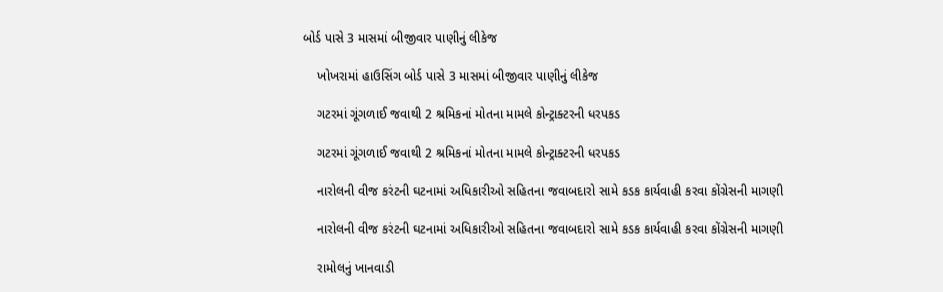બોર્ડ પાસે 3 માસમાં બીજીવાર પાણીનું લીકેજ

    ખોખરામાં હાઉસિંગ બોર્ડ પાસે 3 માસમાં બીજીવાર પાણીનું લીકેજ

    ગટરમાં ગૂંગળાઈ જવાથી 2 શ્રમિકનાં મોતના મામલે કોન્ટ્રાક્ટરની ધરપકડ

    ગટરમાં ગૂંગળાઈ જવાથી 2 શ્રમિકનાં મોતના મામલે કોન્ટ્રાક્ટરની ધરપકડ

    નારોલની વીજ કરંટની ઘટનામાં અધિકારીઓ સહિતના જવાબદારો સામે કડક કાર્યવાહી કરવા કોંગ્રેસની માગણી

    નારોલની વીજ કરંટની ઘટનામાં અધિકારીઓ સહિતના જવાબદારો સામે કડક કાર્યવાહી કરવા કોંગ્રેસની માગણી

    રામોલનું ખાનવાડી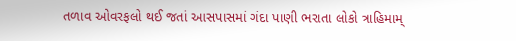તળાવ ઓવરફલો થઈ જતાં આસપાસમાં ગંદા પાણી ભરાતા લોકો ત્રાહિમામ્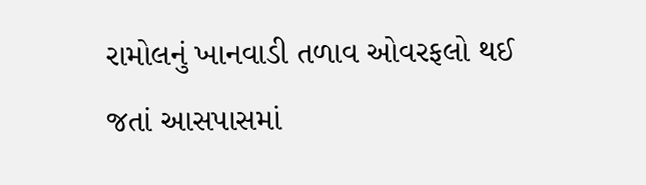રામોલનું ખાનવાડી તળાવ ઓવરફલો થઈ જતાં આસપાસમાં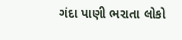ગંદા પાણી ભરાતા લોકો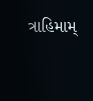ત્રાહિમામ્